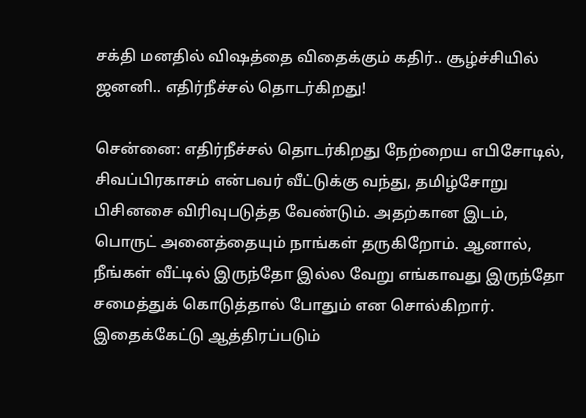சக்தி மனதில் விஷத்தை விதைக்கும் கதிர்.. சூழ்ச்சியில் ஜனனி.. எதிர்நீச்சல் தொடர்கிறது!

சென்னை: எதிர்நீச்சல் தொடர்கிறது நேற்றைய எபிசோடில், சிவப்பிரகாசம் என்பவர் வீட்டுக்கு வந்து, தமிழ்சோறு பிசினசை விரிவுபடுத்த வேண்டும். அதற்கான இடம், பொருட் அனைத்தையும் நாங்கள் தருகிறோம். ஆனால், நீங்கள் வீட்டில் இருந்தோ இல்ல வேறு எங்காவது இருந்தோ சமைத்துக் கொடுத்தால் போதும் என சொல்கிறார். இதைக்கேட்டு ஆத்திரப்படும்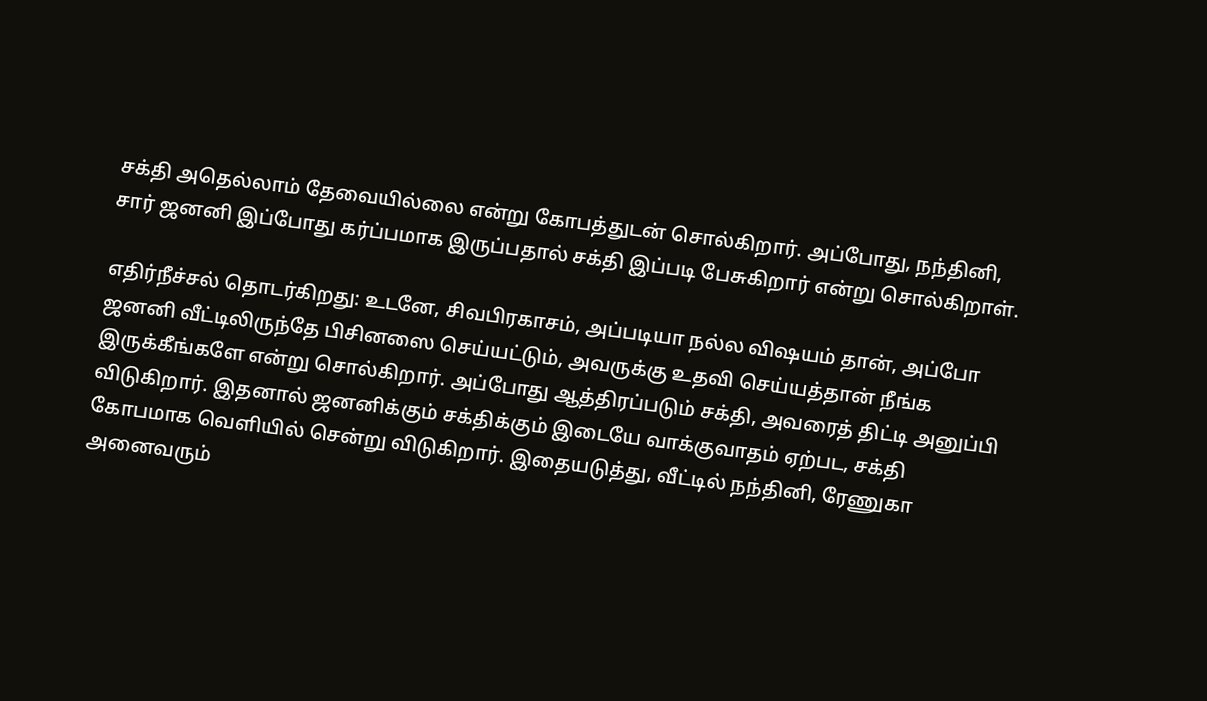சக்தி அதெல்லாம் தேவையில்லை என்று கோபத்துடன் சொல்கிறார். அப்போது, நந்தினி, சார் ஜனனி இப்போது கர்ப்பமாக இருப்பதால் சக்தி இப்படி பேசுகிறார் என்று சொல்கிறாள்.

எதிர்நீச்சல் தொடர்கிறது: உடனே, சிவபிரகாசம், அப்படியா நல்ல விஷயம் தான், அப்போ ஜனனி வீட்டிலிருந்தே பிசினஸை செய்யட்டும், அவருக்கு உதவி செய்யத்தான் நீங்க இருக்கீங்களே என்று சொல்கிறார். அப்போது ஆத்திரப்படும் சக்தி, அவரைத் திட்டி அனுப்பி விடுகிறார். இதனால் ஜனனிக்கும் சக்திக்கும் இடையே வாக்குவாதம் ஏற்பட, சக்தி கோபமாக வெளியில் சென்று விடுகிறார். இதையடுத்து, வீட்டில் நந்தினி, ரேணுகா அனைவரும்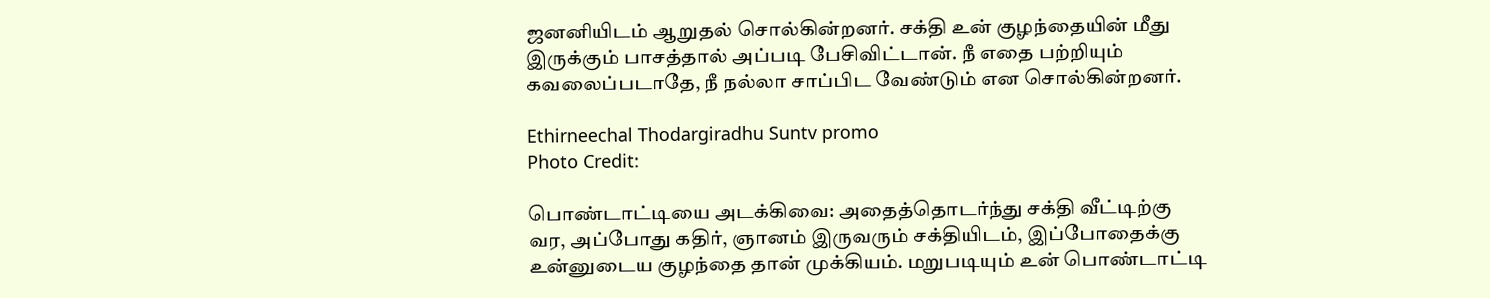ஜனனியிடம் ஆறுதல் சொல்கின்றனர். சக்தி உன் குழந்தையின் மீது இருக்கும் பாசத்தால் அப்படி பேசிவிட்டான். நீ எதை பற்றியும் கவலைப்படாதே, நீ நல்லா சாப்பிட வேண்டும் என சொல்கின்றனர்.

Ethirneechal Thodargiradhu Suntv promo
Photo Credit:

பொண்டாட்டியை அடக்கிவை: அதைத்தொடர்ந்து சக்தி வீட்டிற்கு வர, அப்போது கதிர், ஞானம் இருவரும் சக்தியிடம், இப்போதைக்கு உன்னுடைய குழந்தை தான் முக்கியம். மறுபடியும் உன் பொண்டாட்டி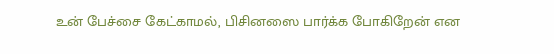உன் பேச்சை கேட்காமல், பிசினஸை பார்க்க போகிறேன் என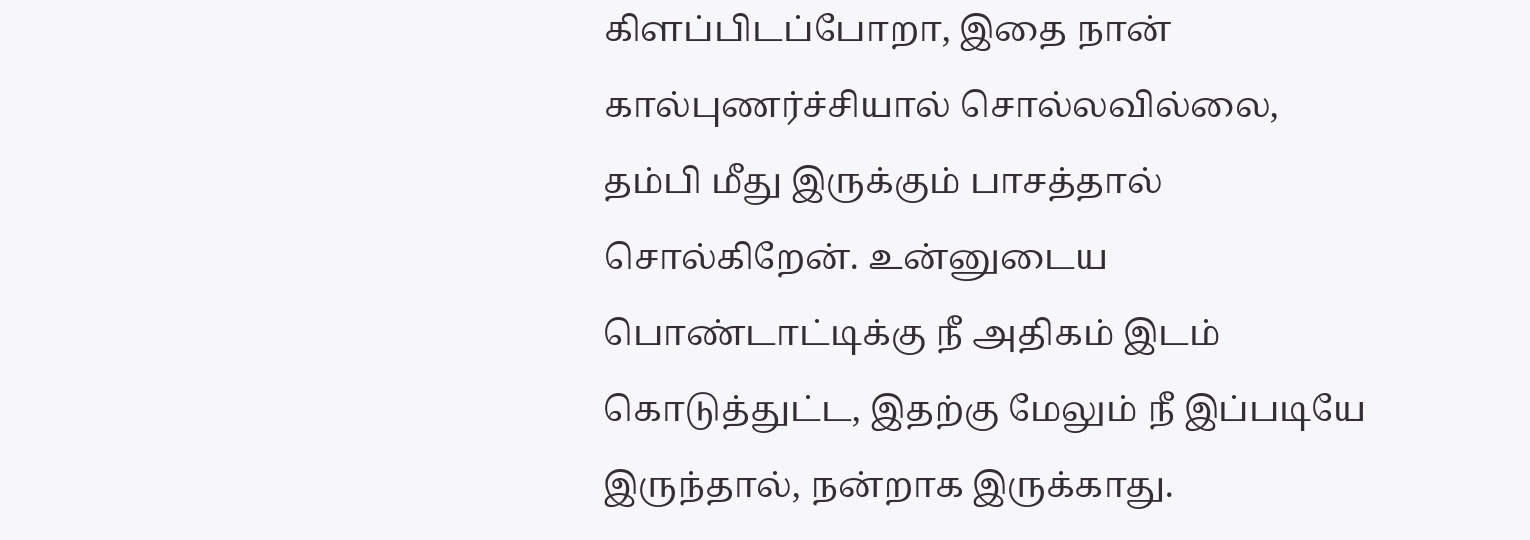கிளப்பிடப்போறா, இதை நான் கால்புணர்ச்சியால் சொல்லவில்லை, தம்பி மீது இருக்கும் பாசத்தால் சொல்கிறேன். உன்னுடைய பொண்டாட்டிக்கு நீ அதிகம் இடம் கொடுத்துட்ட, இதற்கு மேலும் நீ இப்படியே இருந்தால், நன்றாக இருக்காது.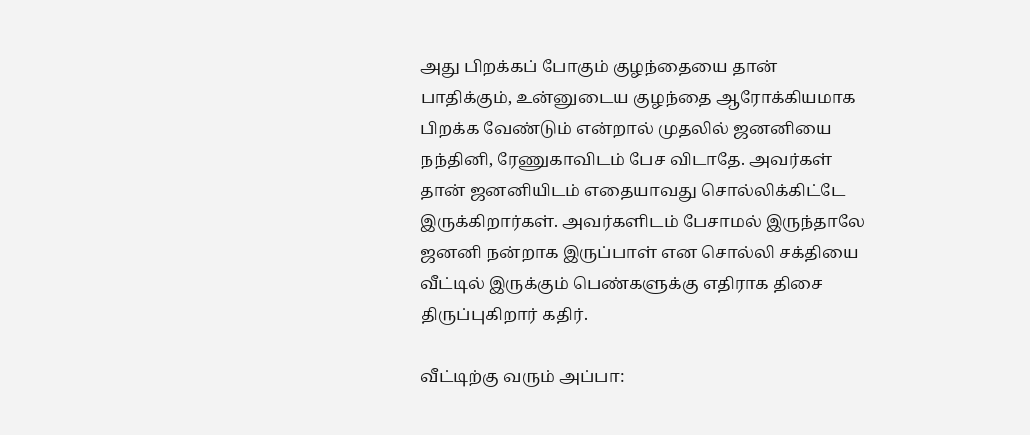அது பிறக்கப் போகும் குழந்தையை தான் பாதிக்கும், உன்னுடைய குழந்தை ஆரோக்கியமாக பிறக்க வேண்டும் என்றால் முதலில் ஜனனியை நந்தினி, ரேணுகாவிடம் பேச விடாதே. அவர்கள் தான் ஜனனியிடம் எதையாவது சொல்லிக்கிட்டே இருக்கிறார்கள். அவர்களிடம் பேசாமல் இருந்தாலே ஜனனி நன்றாக இருப்பாள் என சொல்லி சக்தியை வீட்டில் இருக்கும் பெண்களுக்கு எதிராக திசை திருப்புகிறார் கதிர்.

வீட்டிற்கு வரும் அப்பா: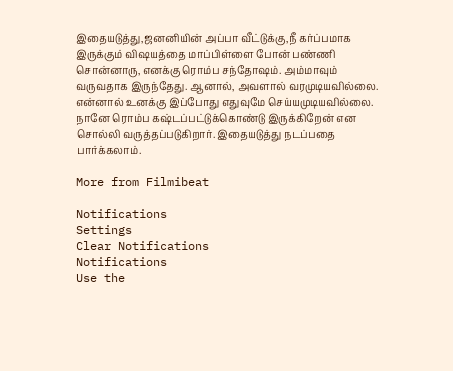இதையடுத்து,ஜனனியின் அப்பா வீட்டுக்கு,நீ கர்ப்பமாக இருக்கும் விஷயத்தை மாப்பிள்ளை போன் பண்ணி சொன்னாரு, எனக்கு ரொம்ப சந்தோஷம். அம்மாவும் வருவதாக இருந்தேது. ஆனால், அவளால் வரமுடியவில்லை. என்னால் உனக்கு இப்போது எதுவுமே செய்யமுடியவில்லை. நானே ரொம்ப கஷ்டப்பட்டுக்கொண்டு இருக்கிறேன் என சொல்லி வருத்தப்படுகிறார். இதையடுத்து நடப்பதை பார்க்கலாம்.

More from Filmibeat

Notifications
Settings
Clear Notifications
Notifications
Use the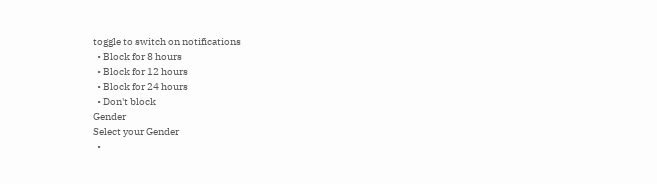toggle to switch on notifications
  • Block for 8 hours
  • Block for 12 hours
  • Block for 24 hours
  • Don't block
Gender
Select your Gender
  •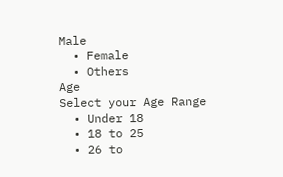Male
  • Female
  • Others
Age
Select your Age Range
  • Under 18
  • 18 to 25
  • 26 to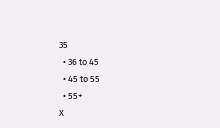35
  • 36 to 45
  • 45 to 55
  • 55+
X